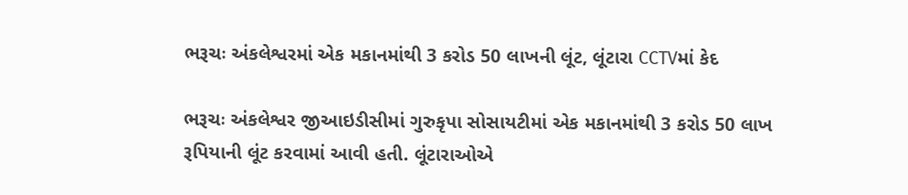ભરૂચઃ અંકલેશ્વરમાં એક મકાનમાંથી 3 કરોડ 50 લાખની લૂંટ, લૂંટારા CCTVમાં કેદ

ભરૂચઃ અંકલેશ્વર જીઆઇડીસીમાં ગુરુકૃપા સોસાયટીમાં એક મકાનમાંથી 3 કરોડ 50 લાખ રૂપિયાની લૂંટ કરવામાં આવી હતી. લૂંટારાઓએ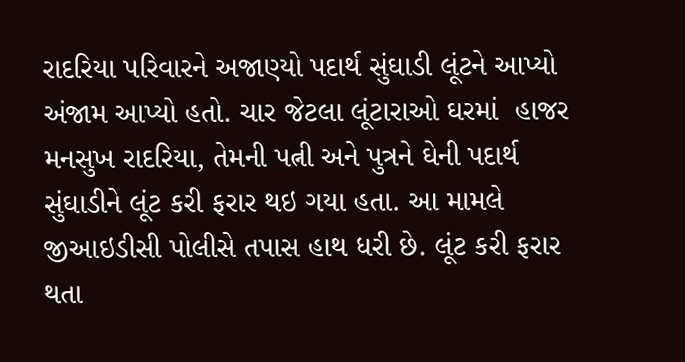રાદરિયા પરિવારને અજાણ્યો પદાર્થ સુંઘાડી લૂંટને આપ્યો અંજામ આપ્યો હતો. ચાર જેટલા લૂંટારાઓ ઘરમાં  હાજર મનસુખ રાદરિયા, તેમની પત્ની અને પુત્રને ઘેની પદાર્થ સુંઘાડીને લૂંટ કરી ફરાર થઇ ગયા હતા. આ મામલે જીઆઇડીસી પોલીસે તપાસ હાથ ધરી છે. લૂંટ કરી ફરાર થતા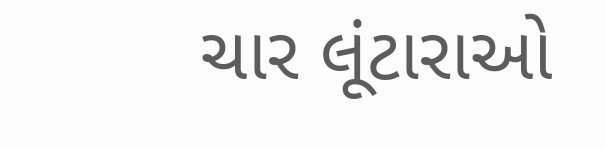ચાર લૂંટારાઓ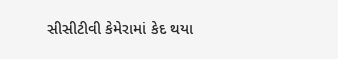સીસીટીવી કેમેરામાં કેદ થયા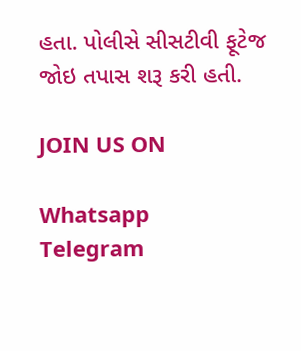હતા. પોલીસે સીસટીવી ફૂટેજ જોઇ તપાસ શરૂ કરી હતી.

JOIN US ON

Whatsapp
Telegram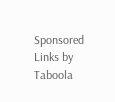Sponsored Links by Taboola